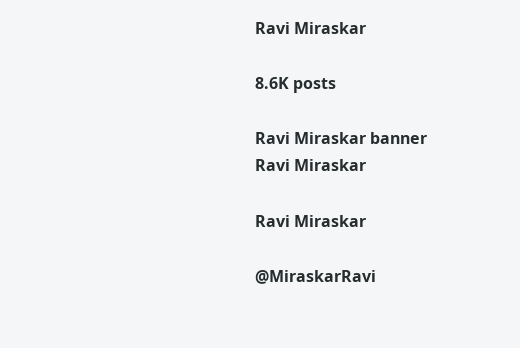Ravi Miraskar

8.6K posts

Ravi Miraskar banner
Ravi Miraskar

Ravi Miraskar

@MiraskarRavi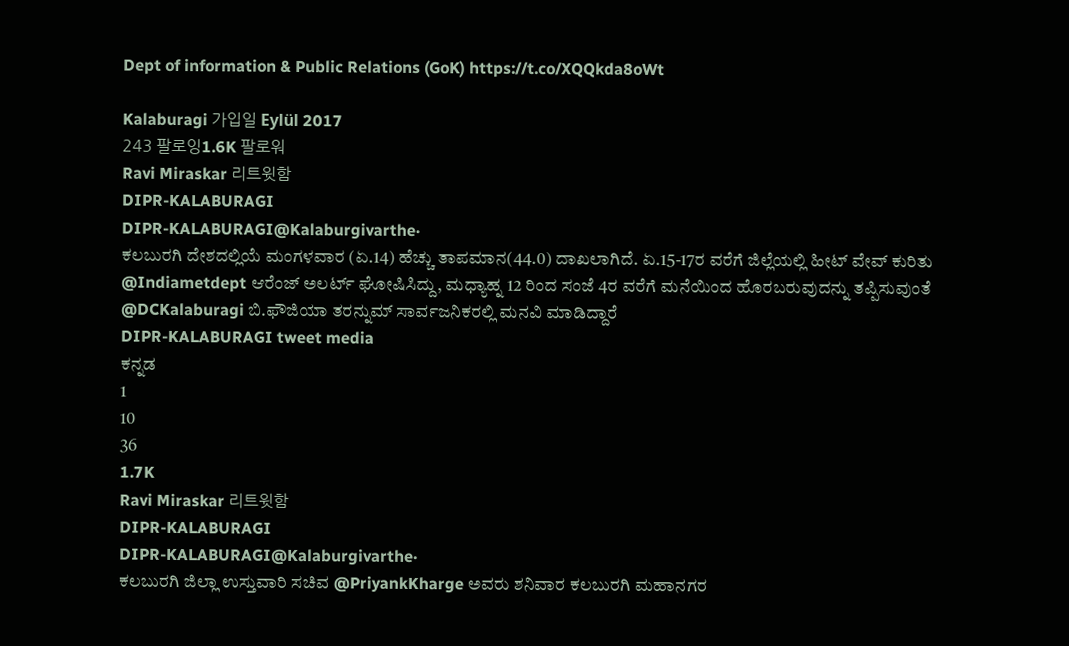Dept of information & Public Relations (GoK) https://t.co/XQQkda8oWt

Kalaburagi 가입일 Eylül 2017
243 팔로잉1.6K 팔로워
Ravi Miraskar 리트윗함
DIPR-KALABURAGI
DIPR-KALABURAGI@Kalaburgivarthe·
ಕಲಬುರಗಿ ದೇಶದಲ್ಲಿಯೆ ಮಂಗಳವಾರ (ಏ.14) ಹೆಚ್ಚು ತಾಪಮಾನ(44.0) ದಾಖಲಾಗಿದೆ. ಏ.15-17ರ ವರೆಗೆ ಜಿಲ್ಲೆಯಲ್ಲಿ ಹೀಟ್ ವೇವ್ ಕುರಿತು @Indiametdept ಆರೆಂಜ್ ಅಲರ್ಟ್ ಘೋಷಿಸಿದ್ದು, ಮಧ್ಯಾಹ್ನ 12 ರಿಂದ ಸಂಜೆ 4ರ ವರೆಗೆ ಮನೆಯಿಂದ ಹೊರಬರುವುದನ್ನು ತಪ್ಪಿಸುವುಂತೆ @DCKalaburagi ಬಿ.ಫೌಜಿಯಾ ತರನ್ನುಮ್ ಸಾರ್ವಜನಿಕರಲ್ಲಿ ಮನವಿ ಮಾಡಿದ್ದಾರೆ
DIPR-KALABURAGI tweet media
ಕನ್ನಡ
1
10
36
1.7K
Ravi Miraskar 리트윗함
DIPR-KALABURAGI
DIPR-KALABURAGI@Kalaburgivarthe·
ಕಲಬುರಗಿ ಜಿಲ್ಲಾ ಉಸ್ತುವಾರಿ ಸಚಿವ @PriyankKharge ಅವರು ಶನಿವಾರ ಕಲಬುರಗಿ ಮಹಾನಗರ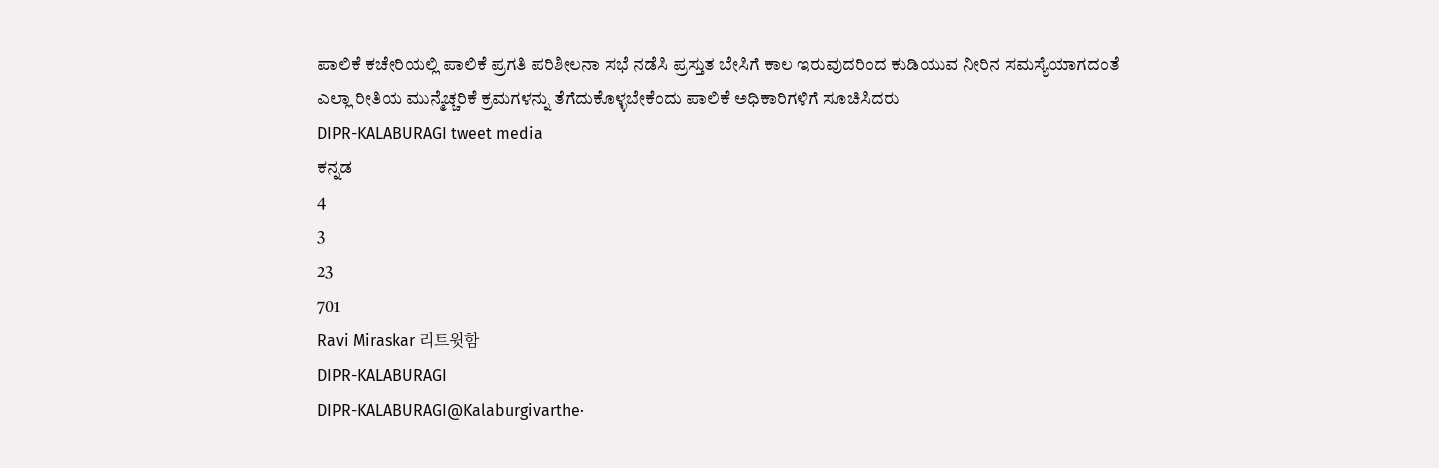ಪಾಲಿಕೆ ಕಚೇರಿಯಲ್ಲಿ ಪಾಲಿಕೆ ಪ್ರಗತಿ ಪರಿಶೀಲನಾ‌ ಸಭೆ ನಡೆಸಿ ಪ್ರಸ್ತುತ ಬೇಸಿಗೆ ಕಾಲ ಇರುವುದರಿಂದ ಕುಡಿಯುವ ನೀರಿನ ಸಮಸ್ಯೆಯಾಗದಂತೆ ಎಲ್ಲಾ‌ ರೀತಿಯ ಮುನ್ಮೆಚ್ಚರಿಕೆ ಕ್ರಮಗಳನ್ನು ತೆಗೆದುಕೊಳ್ಳಬೇಕೆಂದು ಪಾಲಿಕೆ ಅಧಿಕಾರಿಗಳಿಗೆ ಸೂಚಿಸಿದರು
DIPR-KALABURAGI tweet media
ಕನ್ನಡ
4
3
23
701
Ravi Miraskar 리트윗함
DIPR-KALABURAGI
DIPR-KALABURAGI@Kalaburgivarthe·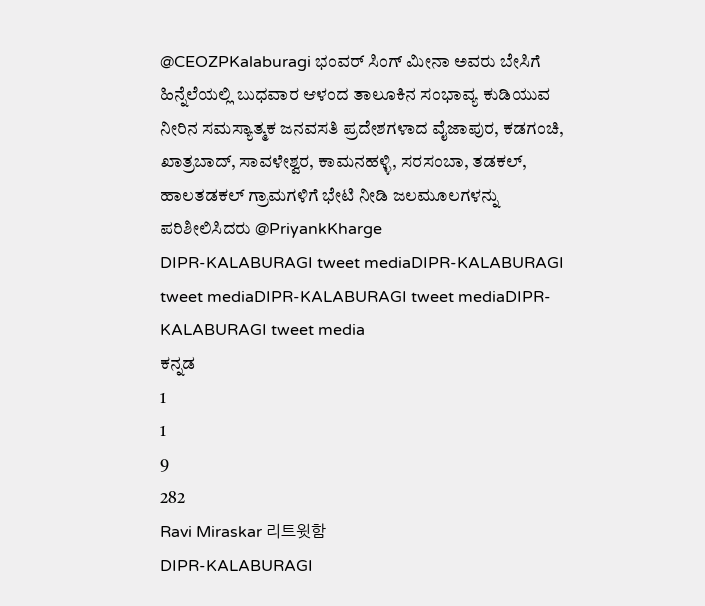@CEOZPKalaburagi ಭಂವರ್ ಸಿಂಗ್ ಮೀನಾ ಅವರು ಬೇಸಿಗೆ ಹಿನ್ನೆಲೆಯಲ್ಲಿ ಬುಧವಾರ ಆಳಂದ ತಾಲೂಕಿನ ಸಂಭಾವ್ಯ ಕುಡಿಯುವ ನೀರಿನ ಸಮಸ್ಯಾತ್ಮಕ ಜನವಸತಿ ಪ್ರದೇಶಗಳಾದ ವೈಜಾಪುರ, ಕಡಗಂಚಿ, ಖಾತ್ರಬಾದ್, ಸಾವಳೇಶ್ವರ, ಕಾಮನಹಳ್ಳಿ, ಸರಸಂಬಾ, ತಡಕಲ್, ಹಾಲತಡಕಲ್ ಗ್ರಾಮಗಳಿಗೆ ಭೇಟಿ ನೀಡಿ ಜಲಮೂಲಗಳನ್ನು ಪರಿಶೀಲಿಸಿದರು @PriyankKharge
DIPR-KALABURAGI tweet mediaDIPR-KALABURAGI tweet mediaDIPR-KALABURAGI tweet mediaDIPR-KALABURAGI tweet media
ಕನ್ನಡ
1
1
9
282
Ravi Miraskar 리트윗함
DIPR-KALABURAGI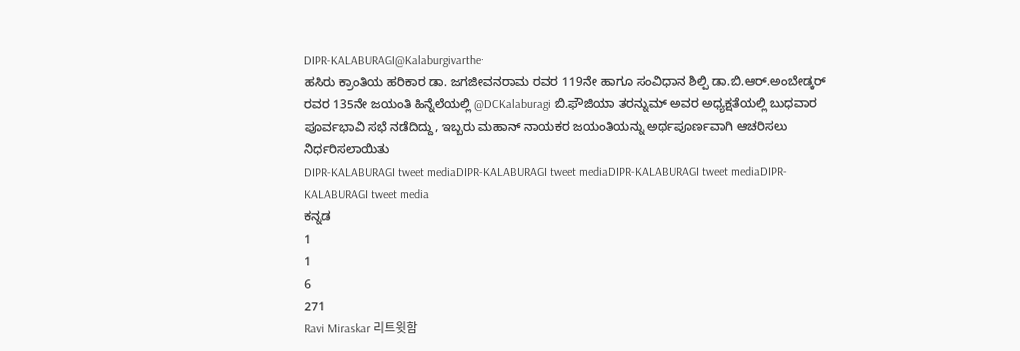DIPR-KALABURAGI@Kalaburgivarthe·
ಹಸಿರು ಕ್ರಾಂತಿಯ ಹರಿಕಾರ ಡಾ. ಜಗಜೀವನರಾಮ ರವರ 119ನೇ ಹಾಗೂ ಸಂವಿಧಾನ ಶಿಲ್ಪಿ ಡಾ.ಬಿ.ಆರ್.ಅಂಬೇಡ್ಕರ್ ರವರ 135ನೇ ಜಯಂತಿ ಹಿನ್ನೆಲೆಯಲ್ಲಿ @DCKalaburagi ಬಿ.ಫೌಜಿಯಾ ತರನ್ನುಮ್ ಅವರ ಅಧ್ಯಕ್ಷತೆಯಲ್ಲಿ ಬುಧವಾರ ಪೂರ್ವಭಾವಿ ಸಭೆ ನಡೆದಿದ್ದು, ಇಬ್ಬರು ಮಹಾನ್ ನಾಯಕರ ಜಯಂತಿಯನ್ನು ಅರ್ಥಪೂರ್ಣವಾಗಿ ಆಚರಿಸಲು ನಿರ್ಧರಿಸಲಾಯಿತು
DIPR-KALABURAGI tweet mediaDIPR-KALABURAGI tweet mediaDIPR-KALABURAGI tweet mediaDIPR-KALABURAGI tweet media
ಕನ್ನಡ
1
1
6
271
Ravi Miraskar 리트윗함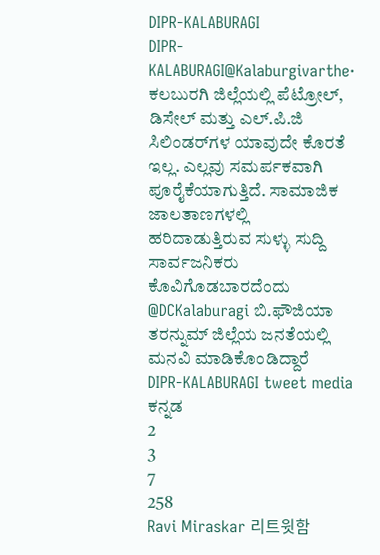DIPR-KALABURAGI
DIPR-KALABURAGI@Kalaburgivarthe·
ಕಲಬುರಗಿ ಜಿಲ್ಲೆಯಲ್ಲಿ ಪೆಟ್ರೋಲ್, ಡಿಸೇಲ್ ಮತ್ತು ಎಲ್.ಪಿ.ಜಿ ಸಿಲಿಂಡರ್‌ಗಳ ಯಾವುದೇ ಕೊರತೆ ಇಲ್ಲ. ಎಲ್ಲವು ಸಮರ್ಪಕವಾಗಿ ಪೂರೈಕೆಯಾಗುತ್ತಿದೆ. ಸಾಮಾಜಿಕ ಜಾಲತಾಣಗಳಲ್ಲಿ ಹರಿದಾಡುತ್ತಿರುವ ಸುಳ್ಳು ಸುದ್ದಿ ಸಾರ್ವಜನಿಕರು ಕೊವಿಗೊಡಬಾರದೆಂದು @DCKalaburagi ಬಿ.ಫೌಜಿಯಾ ತರನ್ನುಮ್ ಜಿಲ್ಲೆಯ ಜನತೆಯಲ್ಲಿ ಮನವಿ ಮಾಡಿಕೊಂಡಿದ್ದಾರೆ
DIPR-KALABURAGI tweet media
ಕನ್ನಡ
2
3
7
258
Ravi Miraskar 리트윗함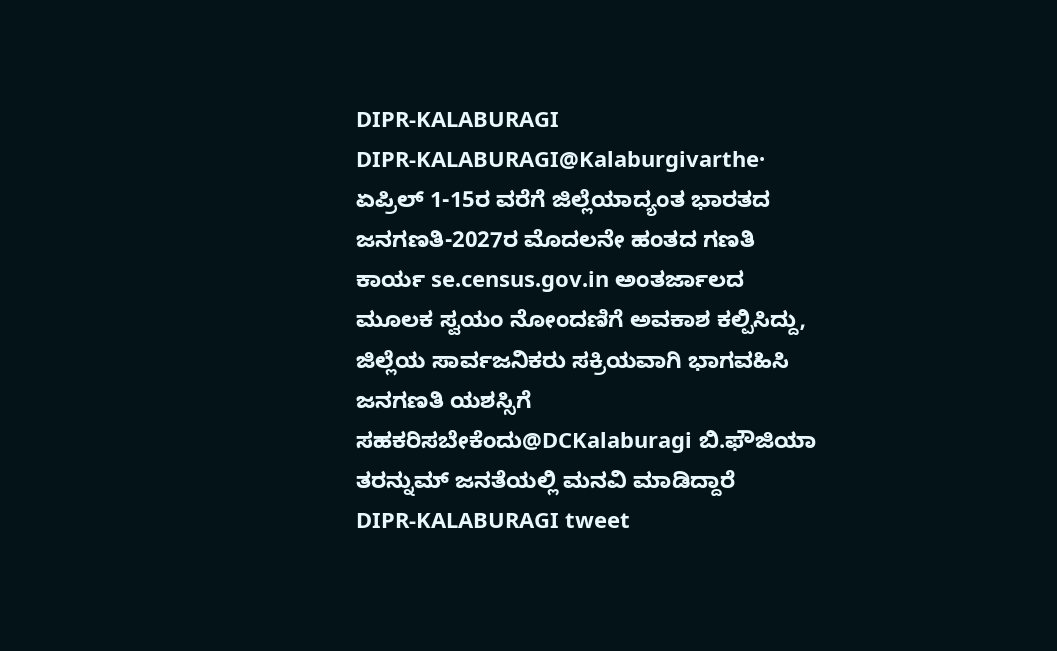DIPR-KALABURAGI
DIPR-KALABURAGI@Kalaburgivarthe·
ಏಪ್ರಿಲ್ 1-15ರ ವರೆಗೆ ಜಿಲ್ಲೆಯಾದ್ಯಂತ ಭಾರತದ ಜನಗಣತಿ-2027ರ ಮೊದಲನೇ ಹಂತದ ಗಣತಿ ಕಾರ್ಯ se.census.gov.in ಅಂತರ್ಜಾಲದ ಮೂಲಕ ಸ್ವಯಂ ನೋಂದಣಿಗೆ ಅವಕಾಶ ಕಲ್ಪಿಸಿದ್ದು, ಜಿಲ್ಲೆಯ ಸಾರ್ವಜನಿಕರು ಸಕ್ರಿಯವಾಗಿ ಭಾಗವಹಿಸಿ ಜನಗಣತಿ ಯಶಸ್ಸಿಗೆ ಸಹಕರಿಸಬೇಕೆಂದು@DCKalaburagi ಬಿ.ಫೌಜಿಯಾ ತರನ್ನುಮ್ ಜನತೆಯಲ್ಲಿ ಮನವಿ ಮಾಡಿದ್ದಾರೆ
DIPR-KALABURAGI tweet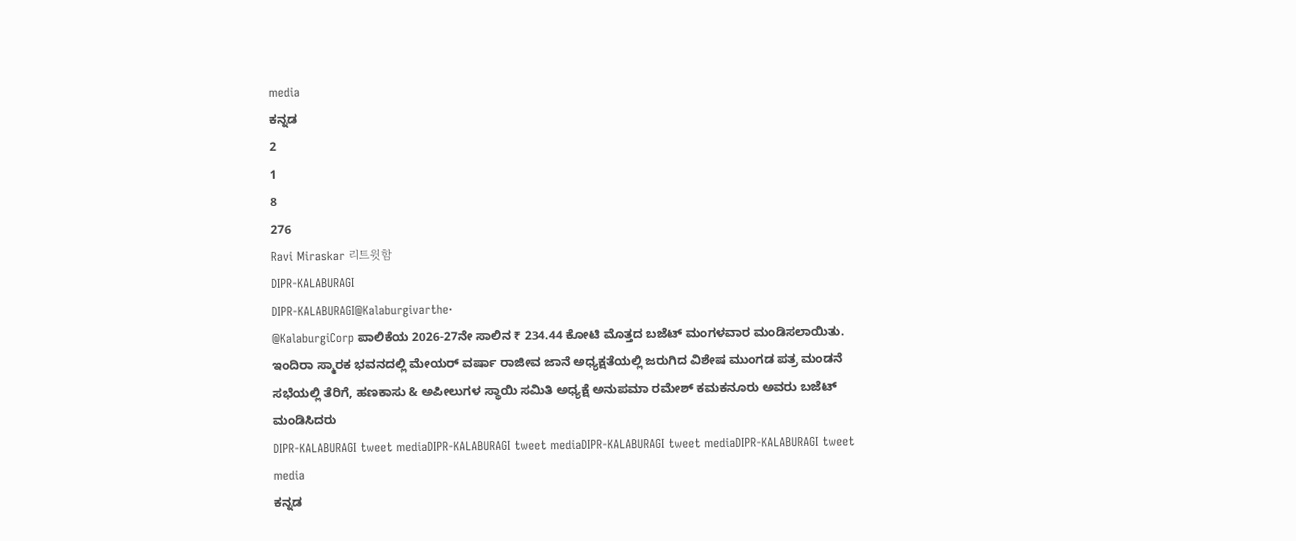media
ಕನ್ನಡ
2
1
8
276
Ravi Miraskar 리트윗함
DIPR-KALABURAGI
DIPR-KALABURAGI@Kalaburgivarthe·
@KalaburgiCorp ಪಾಲಿಕೆಯ 2026-27ನೇ ಸಾಲಿನ ₹ 234.44 ಕೋಟಿ ಮೊತ್ತದ ಬಜೆಟ್ ಮಂಗಳವಾರ ಮಂಡಿಸಲಾಯಿತು. ಇಂದಿರಾ ಸ್ಮಾರಕ ಭವನದಲ್ಲಿ ಮೇಯರ್ ವರ್ಷಾ ರಾಜೀವ ಜಾನೆ ಅಧ್ಯಕ್ಷತೆಯಲ್ಲಿ ಜರುಗಿದ ವಿಶೇಷ ಮುಂಗಡ ಪತ್ರ ಮಂಡನೆ ಸಭೆಯಲ್ಲಿ ತೆರಿಗೆ, ಹಣಕಾಸು & ಅಪೀಲುಗಳ ಸ್ಥಾಯಿ ಸಮಿತಿ ಅಧ್ಯಕ್ಷೆ ಅನುಪಮಾ ರಮೇಶ್ ಕಮಕನೂರು ಅವರು ಬಜೆಟ್ ಮಂಡಿಸಿದರು
DIPR-KALABURAGI tweet mediaDIPR-KALABURAGI tweet mediaDIPR-KALABURAGI tweet mediaDIPR-KALABURAGI tweet media
ಕನ್ನಡ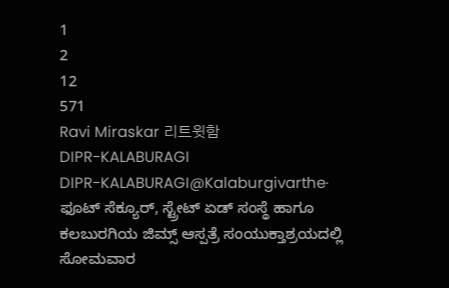1
2
12
571
Ravi Miraskar 리트윗함
DIPR-KALABURAGI
DIPR-KALABURAGI@Kalaburgivarthe·
ಫೂಟ್ ಸೆಕ್ಯೂರ್, ಸ್ಟ್ರೇಟ್ ಏಡ್ ಸಂಸ್ಥೆ ಹಾಗೂ ಕಲಬುರಗಿಯ ಜಿಮ್ಸ್ ಆಸ್ಪತ್ರೆ ಸಂಯುಕ್ತಾಶ್ರಯದಲ್ಲಿ ಸೋಮವಾರ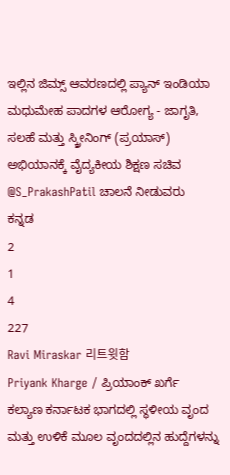ಇಲ್ಲಿನ‌ ಜಿಮ್ಸ್ ಆವರಣದಲ್ಲಿ ಪ್ಯಾನ್ ಇಂಡಿಯಾ ಮಧುಮೇಹ ಪಾದಗಳ ಆರೋಗ್ಯ - ಜಾಗೃತಿ, ಸಲಹೆ ಮತ್ತು ಸ್ಕ್ರೀನಿಂಗ್ (ಪ್ರಯಾಸ್) ಅಭಿಯಾನಕ್ಕೆ ವೈದ್ಯಕೀಯ ಶಿಕ್ಷಣ ಸಚಿವ @S_PrakashPatil ಚಾಲನೆ ನೀಡುವರು
ಕನ್ನಡ
2
1
4
227
Ravi Miraskar 리트윗함
Priyank Kharge / ಪ್ರಿಯಾಂಕ್ ಖರ್ಗೆ
ಕಲ್ಯಾಣ ಕರ್ನಾಟಕ ಭಾಗದಲ್ಲಿ ಸ್ಥಳೀಯ ವೃಂದ ಮತ್ತು ಉಳಿಕೆ ಮೂಲ ವೃಂದದಲ್ಲಿನ ಹುದ್ದೆಗಳನ್ನು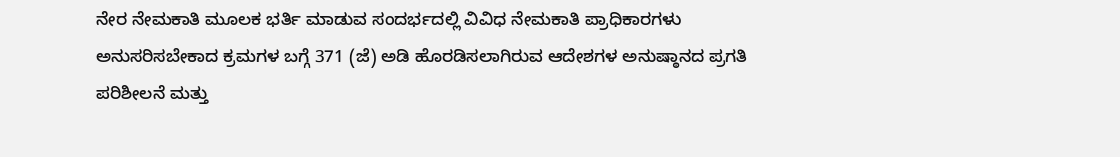ನೇರ ನೇಮಕಾತಿ ಮೂಲಕ ಭರ್ತಿ ಮಾಡುವ ಸಂದರ್ಭದಲ್ಲಿ ವಿವಿಧ ನೇಮಕಾತಿ ಪ್ರಾಧಿಕಾರಗಳು ಅನುಸರಿಸಬೇಕಾದ ಕ್ರಮಗಳ ಬಗ್ಗೆ 371 (ಜೆ) ಅಡಿ ಹೊರಡಿಸಲಾಗಿರುವ ಆದೇಶಗಳ ಅನುಷ್ಠಾನದ ಪ್ರಗತಿ ಪರಿಶೀಲನೆ ಮತ್ತು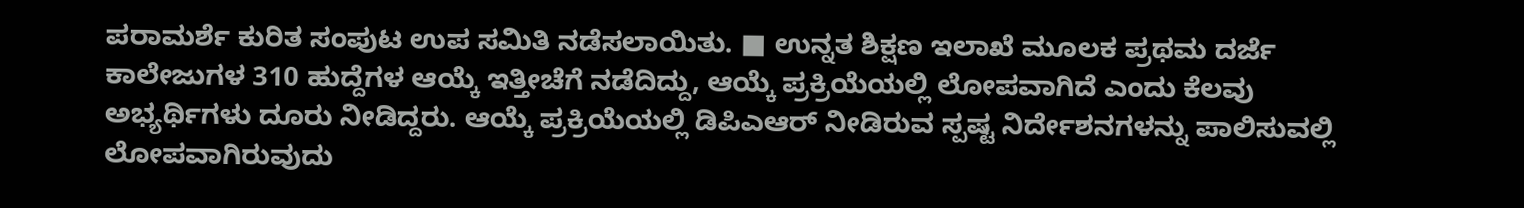ಪರಾಮರ್ಶೆ ಕುರಿತ ಸಂಪುಟ ಉಪ ಸಮಿತಿ ನಡೆಸಲಾಯಿತು. ■ ಉನ್ನತ ಶಿಕ್ಷಣ ಇಲಾಖೆ ಮೂಲಕ ಪ್ರಥಮ ದರ್ಜೆ ಕಾಲೇಜುಗಳ 310 ಹುದ್ದೆಗಳ ಆಯ್ಕೆ ಇತ್ತೀಚೆಗೆ ನಡೆದಿದ್ದು, ಆಯ್ಕೆ ಪ್ರಕ್ರಿಯೆಯಲ್ಲಿ ಲೋಪವಾಗಿದೆ ಎಂದು ಕೆಲವು ಅಭ್ಯರ್ಥಿಗಳು ದೂರು ನೀಡಿದ್ದರು. ಆಯ್ಕೆ ಪ್ರಕ್ರಿಯೆಯಲ್ಲಿ ಡಿಪಿಎಆರ್‌ ನೀಡಿರುವ ಸ್ಪಷ್ಟ ನಿರ್ದೇಶನಗಳನ್ನು ಪಾಲಿಸುವಲ್ಲಿ ಲೋಪವಾಗಿರುವುದು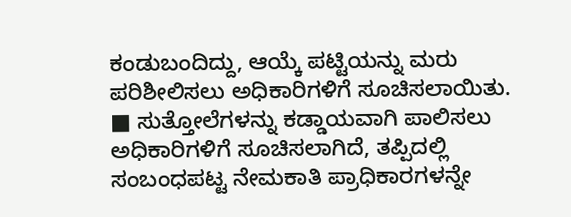ಕಂಡುಬಂದಿದ್ದು, ಆಯ್ಕೆ ಪಟ್ಟಿಯನ್ನು ಮರು ಪರಿಶೀಲಿಸಲು ಅಧಿಕಾರಿಗಳಿಗೆ ಸೂಚಿಸಲಾಯಿತು. ■ ಸುತ್ತೋಲೆಗಳನ್ನು ಕಡ್ಡಾಯವಾಗಿ ಪಾಲಿಸಲು ಅಧಿಕಾರಿಗಳಿಗೆ ಸೂಚಿಸಲಾಗಿದೆ, ತಪ್ಪಿದಲ್ಲಿ ಸಂಬಂಧಪಟ್ಟ ನೇಮಕಾತಿ ಪ್ರಾಧಿಕಾರಗಳನ್ನೇ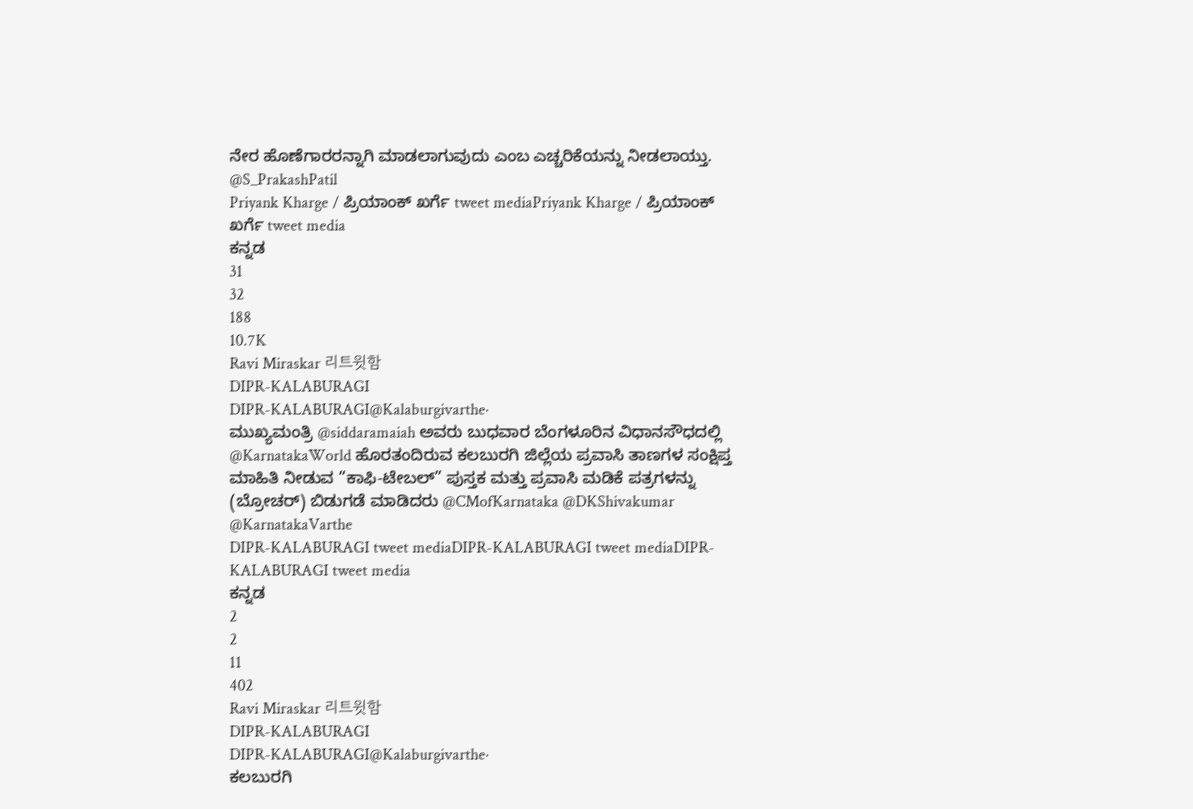ನೇರ ಹೊಣೆಗಾರರನ್ನಾಗಿ ಮಾಡಲಾಗುವುದು ಎಂಬ ಎಚ್ಚರಿಕೆಯನ್ನು ನೀಡಲಾಯ್ತು. @S_PrakashPatil
Priyank Kharge / ಪ್ರಿಯಾಂಕ್ ಖರ್ಗೆ tweet mediaPriyank Kharge / ಪ್ರಿಯಾಂಕ್ ಖರ್ಗೆ tweet media
ಕನ್ನಡ
31
32
188
10.7K
Ravi Miraskar 리트윗함
DIPR-KALABURAGI
DIPR-KALABURAGI@Kalaburgivarthe·
ಮುಖ್ಯಮಂತ್ರಿ @siddaramaiah ಅವರು ಬುಧವಾರ ಬೆಂಗಳೂರಿನ ವಿಧಾನಸೌಧದಲ್ಲಿ @KarnatakaWorld ಹೊರತಂದಿರುವ ಕಲಬುರಗಿ ಜಿಲ್ಲೆಯ ಪ್ರವಾಸಿ ತಾಣಗಳ ಸಂಕ್ಷಿಪ್ತ ಮಾಹಿತಿ ನೀಡುವ “ಕಾಫಿ-ಟೇಬಲ್” ಪುಸ್ತಕ ಮತ್ತು ಪ್ರವಾಸಿ ಮಡಿಕೆ ಪತ್ರಗಳನ್ನು (ಬ್ರೋಚರ್) ಬಿಡುಗಡೆ ಮಾಡಿದರು @CMofKarnataka @DKShivakumar @KarnatakaVarthe
DIPR-KALABURAGI tweet mediaDIPR-KALABURAGI tweet mediaDIPR-KALABURAGI tweet media
ಕನ್ನಡ
2
2
11
402
Ravi Miraskar 리트윗함
DIPR-KALABURAGI
DIPR-KALABURAGI@Kalaburgivarthe·
ಕಲಬುರಗಿ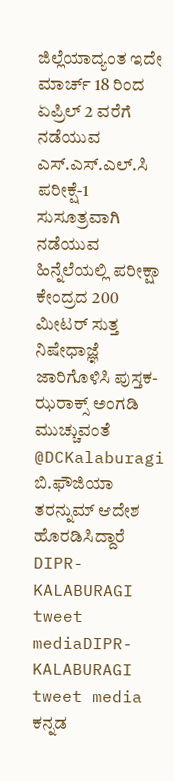ಜಿಲ್ಲೆಯಾದ್ಯಂತ ಇದೇ ಮಾರ್ಚ್ 18 ರಿಂದ ಏಪ್ರಿಲ್ 2 ವರೆಗೆ ನಡೆಯುವ ಎಸ್.ಎಸ್.ಎಲ್.ಸಿ ಪರೀಕ್ಷೆ-1 ಸುಸೂತ್ರವಾಗಿ ನಡೆಯುವ ಹಿನ್ನೆಲೆಯಲ್ಲಿ ಪರೀಕ್ಷಾ ಕೇಂದ್ರದ 200 ಮೀಟರ್ ಸುತ್ತ ನಿಷೇಧಾಜ್ಞೆ ಜಾರಿಗೊಳಿಸಿ ಪುಸ್ತಕ-ಝರಾಕ್ಸ್ ಅಂಗಡಿ ಮುಚ್ಚುವಂತೆ @DCKalaburagi ಬಿ.ಫೌಜಿಯಾ ತರನ್ನುಮ್ ಆದೇಶ ಹೊರಡಿಸಿದ್ದಾರೆ
DIPR-KALABURAGI tweet mediaDIPR-KALABURAGI tweet media
ಕನ್ನಡ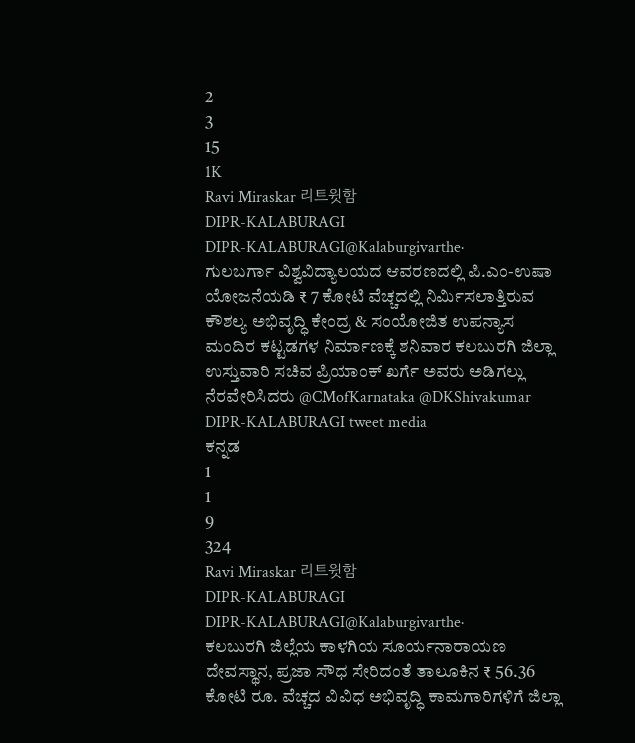2
3
15
1K
Ravi Miraskar 리트윗함
DIPR-KALABURAGI
DIPR-KALABURAGI@Kalaburgivarthe·
ಗುಲಬರ್ಗಾ ವಿಶ್ವವಿದ್ಯಾಲಯದ ಆವರಣದಲ್ಲಿ ಪಿ.ಎಂ-ಉಷಾ ಯೋಜನೆಯಡಿ ₹ 7 ಕೋಟಿ ವೆಚ್ಚದಲ್ಲಿ ನಿರ್ಮಿಸಲಾತ್ತಿರುವ ಕೌಶಲ್ಯ ಅಭಿವೃದ್ಧಿ ಕೇಂದ್ರ & ಸಂಯೋಜಿತ ಉಪನ್ಯಾಸ ಮಂದಿರ ಕಟ್ಟಡಗಳ ನಿರ್ಮಾಣಕ್ಕೆ ಶನಿವಾರ ಕಲಬುರಗಿ ಜಿಲ್ಲಾ ಉಸ್ತುವಾರಿ ಸಚಿವ ಪ್ರಿಯಾಂಕ್ ಖರ್ಗೆ ಅವರು ಅಡಿಗಲ್ಲು ನೆರವೇರಿಸಿದರು @CMofKarnataka @DKShivakumar
DIPR-KALABURAGI tweet media
ಕನ್ನಡ
1
1
9
324
Ravi Miraskar 리트윗함
DIPR-KALABURAGI
DIPR-KALABURAGI@Kalaburgivarthe·
ಕಲಬುರಗಿ ಜಿಲ್ಲೆಯ ಕಾಳಗಿಯ ಸೂರ್ಯನಾರಾಯಣ ದೇವಸ್ಥಾನ, ಪ್ರಜಾ‌ ಸೌಧ ಸೇರಿದಂತೆ ತಾಲೂಕಿನ ₹ 56.36 ಕೋಟಿ ರೂ. ವೆಚ್ಚದ ವಿವಿಧ ಅಭಿವೃದ್ಧಿ ಕಾಮಗಾರಿಗಳಿಗೆ ಜಿಲ್ಲಾ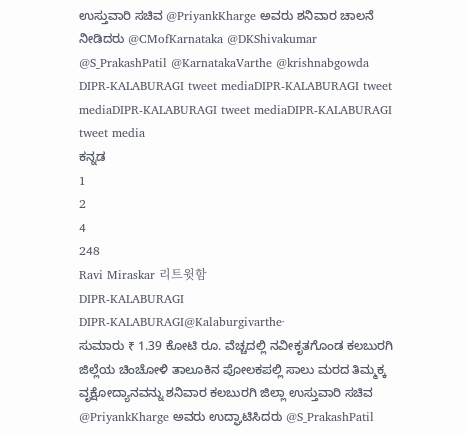ಉಸ್ತುವಾರಿ ಸಚಿವ @PriyankKharge ಅವರು ಶನಿವಾರ ಚಾಲನೆ ನೀಡಿದರು @CMofKarnataka @DKShivakumar @S_PrakashPatil @KarnatakaVarthe @krishnabgowda
DIPR-KALABURAGI tweet mediaDIPR-KALABURAGI tweet mediaDIPR-KALABURAGI tweet mediaDIPR-KALABURAGI tweet media
ಕನ್ನಡ
1
2
4
248
Ravi Miraskar 리트윗함
DIPR-KALABURAGI
DIPR-KALABURAGI@Kalaburgivarthe·
ಸುಮಾರು ₹ 1.39 ಕೋಟಿ ರೂ. ವೆಚ್ಚದಲ್ಲಿ‌ ನವೀಕೃತಗೊಂಡ ಕಲಬುರಗಿ ಜಿಲ್ಲೆಯ ಚಿಂಚೋಳಿ ತಾಲೂಕಿನ ಪೋಲಕಪಲ್ಲಿ ಸಾಲು ಮರದ‌ ತಿಮ್ಮಕ್ಕ ವೃಕ್ಷೋದ್ಯಾನವನ್ನು ಶನಿವಾರ ಕಲಬುರಗಿ ಜಿಲ್ಲಾ ಉಸ್ತುವಾರಿ ಸಚಿವ @PriyankKharge ಅವರು ಉದ್ಘಾಟಿಸಿದರು @S_PrakashPatil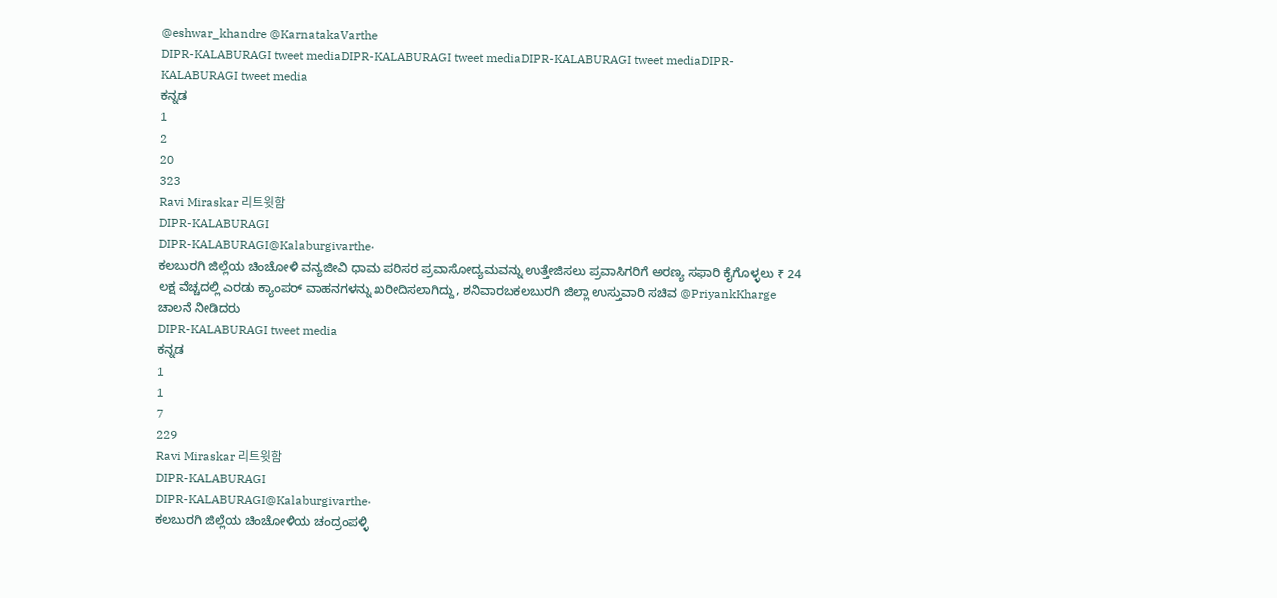@eshwar_khandre @KarnatakaVarthe
DIPR-KALABURAGI tweet mediaDIPR-KALABURAGI tweet mediaDIPR-KALABURAGI tweet mediaDIPR-KALABURAGI tweet media
ಕನ್ನಡ
1
2
20
323
Ravi Miraskar 리트윗함
DIPR-KALABURAGI
DIPR-KALABURAGI@Kalaburgivarthe·
ಕಲಬುರಗಿ ಜಿಲ್ಲೆಯ ಚಿಂಚೋಳಿ‌ ವನ್ಯಜೀವಿ ಧಾಮ ಪರಿಸರ ಪ್ರವಾಸೋದ್ಯಮವನ್ನು ಉತ್ತೇಜಿಸಲು ಪ್ರವಾಸಿಗರಿಗೆ ಅರಣ್ಯ ಸಫಾರಿ ಕೈಗೊಳ್ಳಲು ₹ 24 ಲಕ್ಷ ವೆಚ್ಚದಲ್ಲಿ ಎರಡು ಕ್ಯಾಂಪರ್ ವಾಹನಗಳನ್ನು ಖರೀದಿಸಲಾಗಿದ್ದು, ಶನಿವಾರಬಕಲಬುರಗಿ ಜಿಲ್ಲಾ ಉಸ್ತುವಾರಿ ಸಚಿವ @PriyankKharge ಚಾಲನೆ ನೀಡಿದರು
DIPR-KALABURAGI tweet media
ಕನ್ನಡ
1
1
7
229
Ravi Miraskar 리트윗함
DIPR-KALABURAGI
DIPR-KALABURAGI@Kalaburgivarthe·
ಕಲಬುರಗಿ ಜಿಲ್ಲೆಯ ಚಿಂಚೋಳಿ‌ಯ‌ ಚಂದ್ರಂಪಳ್ಳಿ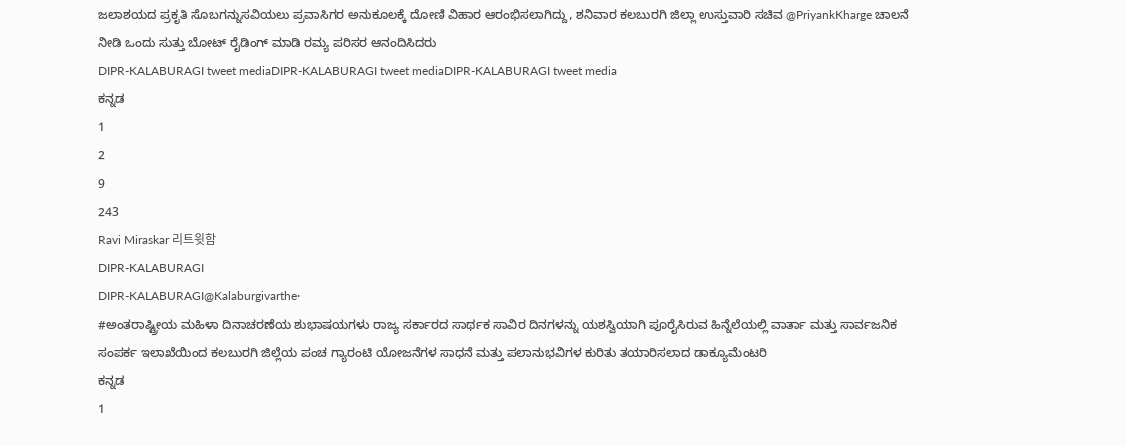ಜಲಾಶಯದ‌ ಪ್ರಕೃತಿ ಸೊಬಗನ್ನು‌ಸವಿಯಲು ಪ್ರವಾಸಿಗರ ಅನುಕೂಲಕ್ಕೆ ದೋಣಿ‌ ವಿಹಾರ ಆರಂಭಿಸಲಾಗಿದ್ದು, ಶನಿವಾರ ಕಲಬುರಗಿ ಜಿಲ್ಲಾ ಉಸ್ತುವಾರಿ ಸಚಿವ @PriyankKharge ಚಾಲನೆ ನೀಡಿ ಒಂದು ಸುತ್ತು ಬೋಟ್ ರೈಡಿಂಗ್ ಮಾಡಿ ರಮ್ಯ ಪರಿಸರ ಆನಂದಿಸಿದರು
DIPR-KALABURAGI tweet mediaDIPR-KALABURAGI tweet mediaDIPR-KALABURAGI tweet media
ಕನ್ನಡ
1
2
9
243
Ravi Miraskar 리트윗함
DIPR-KALABURAGI
DIPR-KALABURAGI@Kalaburgivarthe·
#ಅಂತರಾಷ್ಟ್ರೀಯ ಮಹಿಳಾ ದಿನಾಚರಣೆಯ ಶುಭಾಷಯಗಳು ರಾಜ್ಯ ಸರ್ಕಾರದ ಸಾರ್ಥಕ ‌ಸಾವಿರ ದಿನಗಳನ್ನು ಯಶಸ್ವಿಯಾಗಿ ಪೂರೈಸಿರುವ ಹಿನ್ನೆಲೆಯಲ್ಲಿ ವಾರ್ತಾ ಮತ್ತು ಸಾರ್ವಜನಿಕ‌ ಸಂಪರ್ಕ ಇಲಾಖೆಯಿಂದ ಕಲಬುರಗಿ ಜಿಲ್ಲೆಯ ಪಂಚ ಗ್ಯಾರಂಟಿ ಯೋಜನೆಗಳ ಸಾಧನೆ ಮತ್ತು ಪಲಾನುಭವಿಗಳ ಕುರಿತು ತಯಾರಿಸಲಾದ ಡಾಕ್ಯೂಮೆಂಟರಿ
ಕನ್ನಡ
1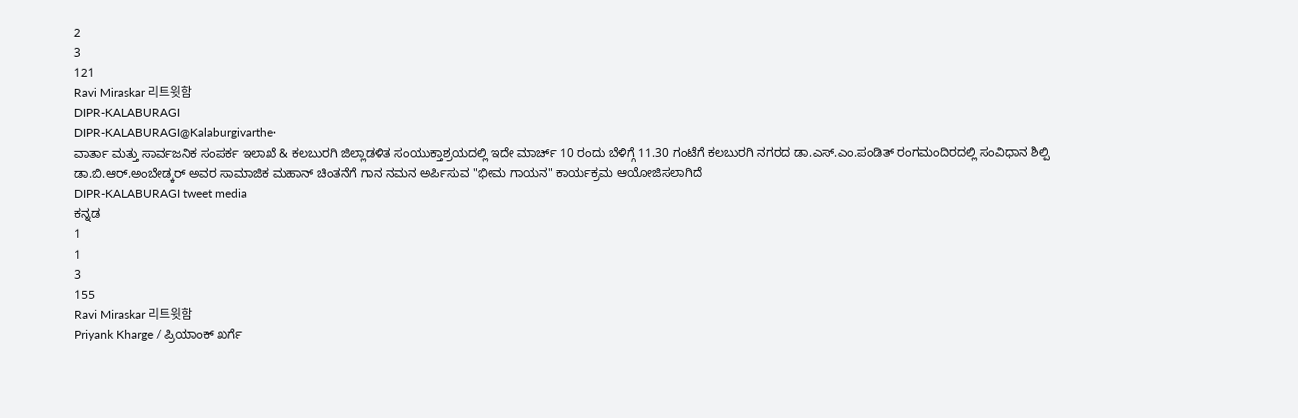2
3
121
Ravi Miraskar 리트윗함
DIPR-KALABURAGI
DIPR-KALABURAGI@Kalaburgivarthe·
ವಾರ್ತಾ ಮತ್ತು ಸಾರ್ವಜನಿಕ ಸಂಪರ್ಕ ಇಲಾಖೆ & ಕಲಬುರಗಿ ಜಿಲ್ಲಾಡಳಿತ ಸಂಯುಕ್ತಾಶ್ರಯದಲ್ಲಿ ಇದೇ ಮಾರ್ಚ್ 10 ರಂದು ಬೆಳಿಗ್ಗೆ 11.30 ಗಂಟೆಗೆ ಕಲಬುರಗಿ ನಗರದ ಡಾ.ಎಸ್.ಎಂ.ಪಂಡಿತ್ ರಂಗಮಂದಿರದಲ್ಲಿ ಸಂವಿಧಾನ ಶಿಲ್ಪಿ ಡಾ.ಬಿ.ಆರ್.ಅಂಬೇಡ್ಕರ್ ಅವರ ಸಾಮಾಜಿಕ ಮಹಾನ್ ಚಿಂತನೆಗೆ ಗಾನ ನಮನ‌ ಅರ್ಪಿಸುವ "ಭೀಮ ಗಾಯನ" ಕಾರ್ಯಕ್ರಮ ಆಯೋಜಿಸಲಾಗಿದೆ
DIPR-KALABURAGI tweet media
ಕನ್ನಡ
1
1
3
155
Ravi Miraskar 리트윗함
Priyank Kharge / ಪ್ರಿಯಾಂಕ್ ಖರ್ಗೆ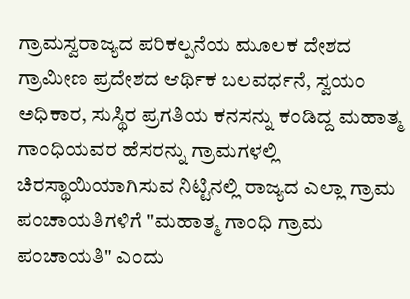ಗ್ರಾಮಸ್ವರಾಜ್ಯದ ಪರಿಕಲ್ಪನೆಯ ಮೂಲಕ ದೇಶದ ಗ್ರಾಮೀಣ ಪ್ರದೇಶದ ಆರ್ಥಿಕ ಬಲವರ್ಧನೆ, ಸ್ವಯಂ ಅಧಿಕಾರ, ಸುಸ್ಥಿರ ಪ್ರಗತಿಯ ಕನಸನ್ನು ಕಂಡಿದ್ದ ಮಹಾತ್ಮ ಗಾಂಧಿಯವರ ಹೆಸರನ್ನು ಗ್ರಾಮಗಳಲ್ಲಿ ಚಿರಸ್ಥಾಯಿಯಾಗಿಸುವ ನಿಟ್ಟಿನಲ್ಲಿ ರಾಜ್ಯದ ಎಲ್ಲಾ ಗ್ರಾಮ ಪಂಚಾಯತಿಗಳಿಗೆ "ಮಹಾತ್ಮ ಗಾಂಧಿ ಗ್ರಾಮ ಪಂಚಾಯತಿ" ಎಂದು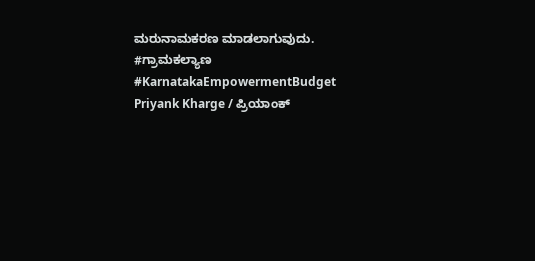ಮರುನಾಮಕರಣ ಮಾಡಲಾಗುವುದು. #ಗ್ರಾಮಕಲ್ಯಾಣ #KarnatakaEmpowermentBudget
Priyank Kharge / ಪ್ರಿಯಾಂಕ್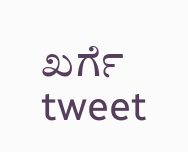ಖರ್ಗೆ tweet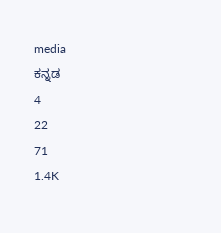media
ಕನ್ನಡ
4
22
71
1.4K